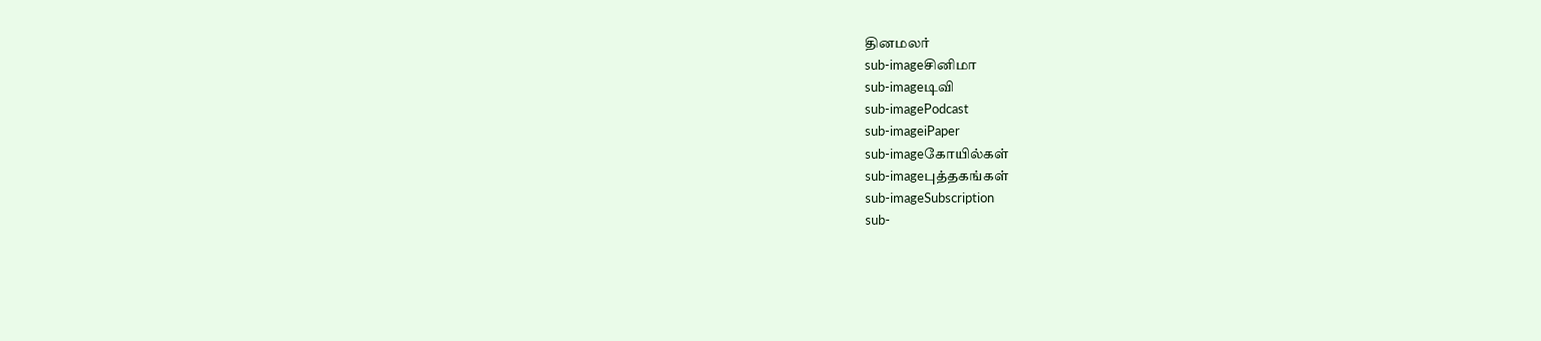தினமலர்
sub-imageசினிமா
sub-imageடிவி
sub-imagePodcast
sub-imageiPaper
sub-imageகோயில்கள்
sub-imageபுத்தகங்கள்
sub-imageSubscription
sub-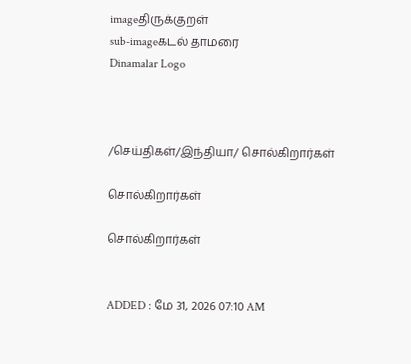imageதிருக்குறள்
sub-imageகடல் தாமரை
Dinamalar Logo



/செய்திகள்/இந்தியா/ சொல்கிறார்கள்

சொல்கிறார்கள்

சொல்கிறார்கள்


ADDED : மே 31, 2026 07:10 AM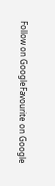Follow on GoogleFavourite on Google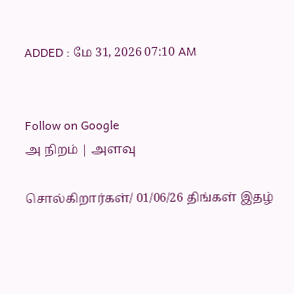ADDED : மே 31, 2026 07:10 AM


Follow on Google
அ நிறம் | அளவு

சொல்கிறார்கள்/ 01/06/26 திங்கள் இதழ்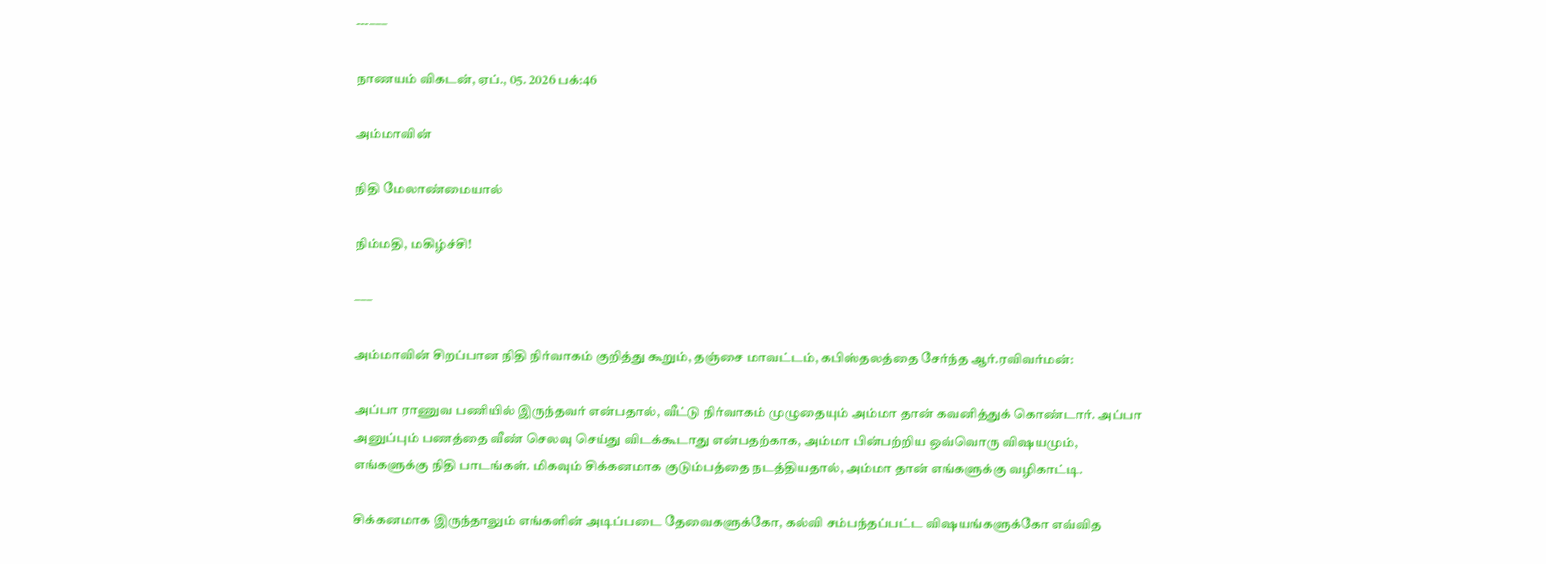---–––

நாணயம் விகடன், ஏப்., 05. 2026 பக்:46

அம்மாவின்

நிதி மேலாண்மையால்

நிம்மதி, மகிழ்ச்சி!

–––

அம்மாவின் சிறப்பான நிதி நிர்வாகம் குறித்து கூறும், தஞ்சை மாவட்டம், கபிஸ்தலத்தை சேர்ந்த ஆர்.ரவிவர்மன்:

அப்பா ராணுவ பணியில் இருந்தவர் என்பதால், வீட்டு நிர்வாகம் முழுதையும் அம்மா தான் கவனித்துக் கொண்டார். அப்பா அனுப்பும் பணத்தை வீண் செலவு செய்து விடக்கூடாது என்பதற்காக, அம்மா பின்பற்றிய ஒவ்வொரு விஷயமும், எங்களுக்கு நிதி பாடங்கள். மிகவும் சிக்கனமாக குடும்பத்தை நடத்தியதால், அம்மா தான் எங்களுக்கு வழிகாட்டி.

சிக்கனமாக இருந்தாலும் எங்களின் அடிப்படை தேவைகளுக்கோ, கல்வி சம்பந்தப்பட்ட விஷயங்களுக்கோ எவ்வித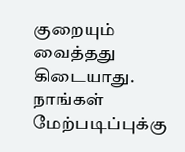குறையும் வைத்தது கிடையாது. நாங்கள் மேற்படிப்புக்கு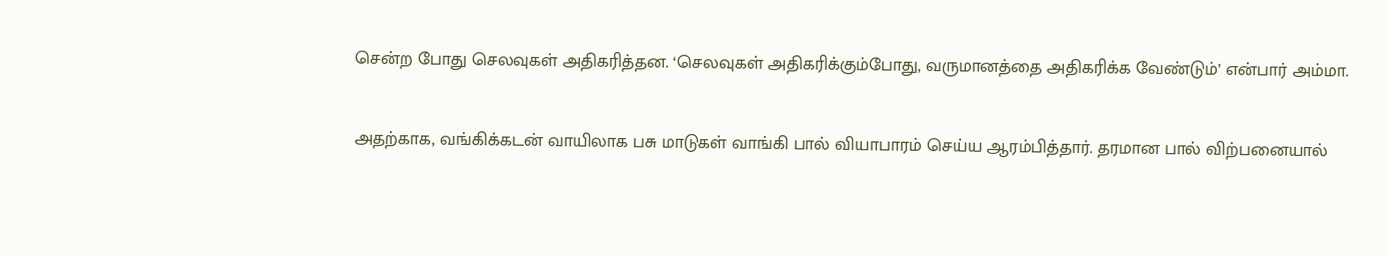சென்ற போது செலவுகள் அதிகரித்தன. ‘செலவுகள் அதிகரிக்கும்போது, வருமானத்தை அதிகரிக்க வேண்டும்’ என்பார் அம்மா.

அதற்காக, வங்கிக்கடன் வாயிலாக பசு மாடுகள் வாங்கி பால் வியாபாரம் செய்ய ஆரம்பித்தார். தரமான பால் விற்பனையால்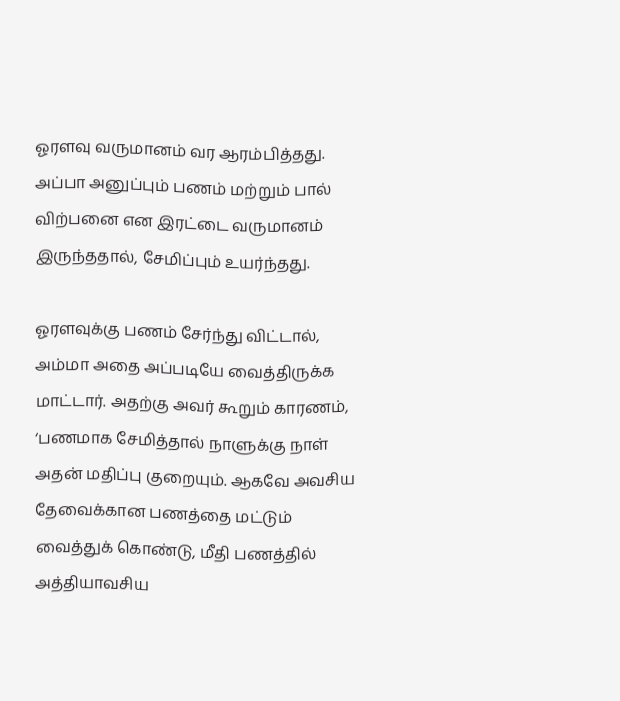ஓரளவு வருமானம் வர ஆரம்பித்தது. அப்பா அனுப்பும் பணம் மற்றும் பால் விற்பனை என இரட்டை வருமானம் இருந்ததால், சேமிப்பும் உயர்ந்தது.

ஓரளவுக்கு பணம் சேர்ந்து விட்டால், அம்மா அதை அப்படியே வைத்திருக்க மாட்டார். அதற்கு அவர் கூறும் காரணம், ‘பணமாக சேமித்தால் நாளுக்கு நாள் அதன் மதிப்பு குறையும். ஆகவே அவசிய தேவைக்கான பணத்தை மட்டும் வைத்துக் கொண்டு, மீதி பணத்தில் அத்தியாவசிய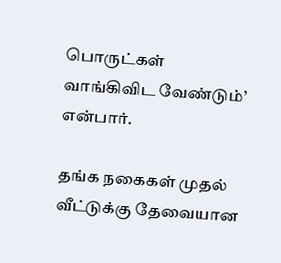பொருட்கள் வாங்கிவிட வேண்டும்’ என்பார்.

தங்க நகைகள் முதல் வீட்டுக்கு தேவையான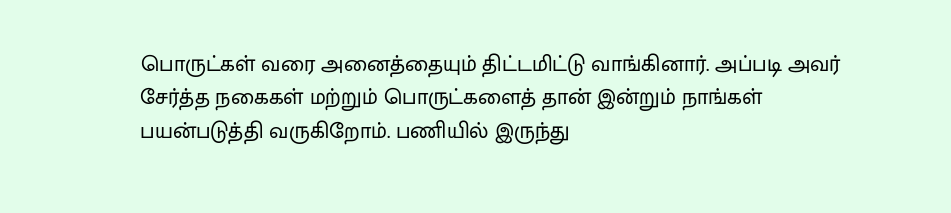பொருட்கள் வரை அனைத்தையும் திட்டமிட்டு வாங்கினார். அப்படி அவர் சேர்த்த நகைகள் மற்றும் பொருட்களைத் தான் இன்றும் நாங்கள் பயன்படுத்தி வருகிறோம். பணியில் இருந்து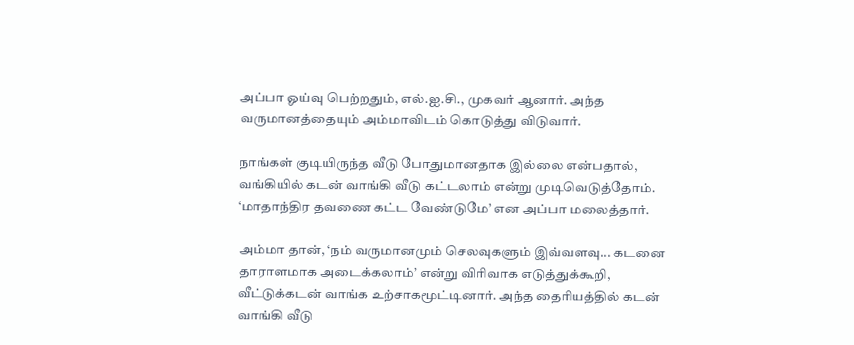அப்பா ஓய்வு பெற்றதும், எல்.ஐ.சி., முகவர் ஆனார். அந்த வருமானத்தையும் அம்மாவிடம் கொடுத்து விடுவார்.

நாங்கள் குடியிருந்த வீடு போதுமானதாக இல்லை என்பதால், வங்கியில் கடன் வாங்கி வீடு கட்டலாம் என்று முடிவெடுத்தோம். ‘மாதாந்திர தவணை கட்ட வேண்டுமே’ என அப்பா மலைத்தார்.

அம்மா தான், ‘நம் வருமானமும் செலவுகளும் இவ்வளவு... கடனை தாராளமாக அடைக்கலாம்’ என்று விரிவாக எடுத்துக்கூறி, வீட்டுக்கடன் வாங்க உற்சாகமூட்டினார். அந்த தைரியத்தில் கடன் வாங்கி வீடு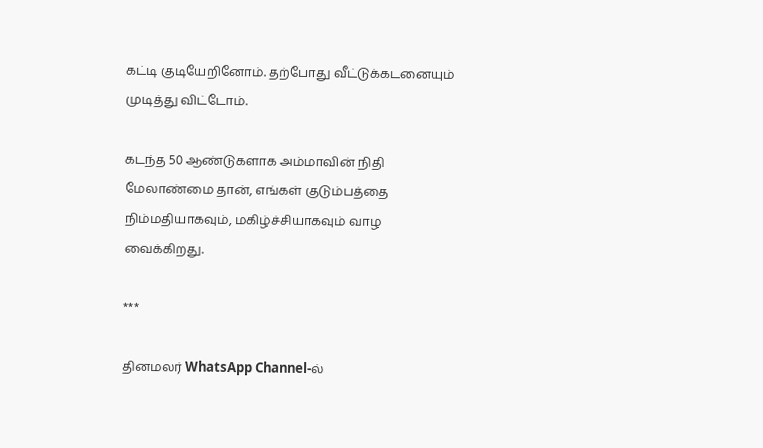கட்டி குடியேறினோம். தற்போது வீட்டுக்கடனையும் முடித்து விட்டோம்.

கடந்த 50 ஆண்டுகளாக அம்மாவின் நிதி மேலாண்மை தான், எங்கள் குடும்பத்தை நிம்மதியாகவும், மகிழ்ச்சியாகவும் வாழ வைக்கிறது.

***

தினமலர் WhatsApp Channel-ல்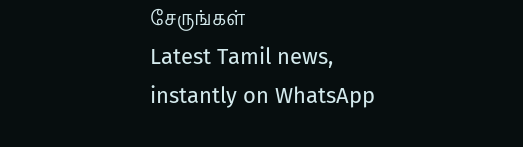சேருங்கள்
Latest Tamil news, instantly on WhatsApp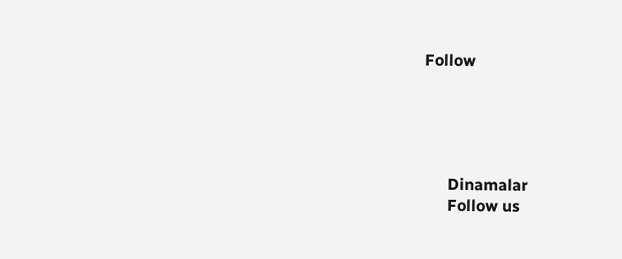Follow





      Dinamalar
      Follow us